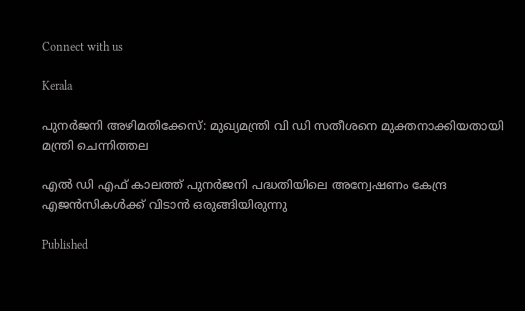Connect with us

Kerala

പുനര്‍ജനി അഴിമതിക്കേസ്: മുഖ്യമന്ത്രി വി ഡി സതീശനെ മുക്തനാക്കിയതായി മന്ത്രി ചെന്നിത്തല

എല്‍ ഡി എഫ് കാലത്ത് പുനര്‍ജനി പദ്ധതിയിലെ അന്വേഷണം കേന്ദ്ര എജന്‍സികള്‍ക്ക് വിടാന്‍ ഒരുങ്ങിയിരുന്നു

Published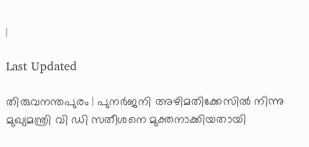|

Last Updated

തിരുവനന്തപുരം | പുനര്‍ജനി അഴിമതിക്കേസില്‍ നിന്നു മുഖ്യമന്ത്രി വി ഡി സതീശനെ മുക്തനാക്കിയതായി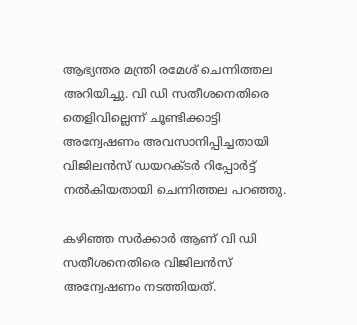ആഭ്യന്തര മന്ത്രി രമേശ് ചെന്നിത്തല അറിയിച്ചു. വി ഡി സതീശനെതിരെ തെളിവില്ലെന്ന് ചൂണ്ടിക്കാട്ടി അന്വേഷണം അവസാനിപ്പിച്ചതായി വിജിലന്‍സ് ഡയറക്ടര്‍ റിപ്പോര്‍ട്ട് നല്‍കിയതായി ചെന്നിത്തല പറഞ്ഞു.

കഴിഞ്ഞ സര്‍ക്കാര്‍ ആണ് വി ഡി സതീശനെതിരെ വിജിലന്‍സ് അന്വേഷണം നടത്തിയത്.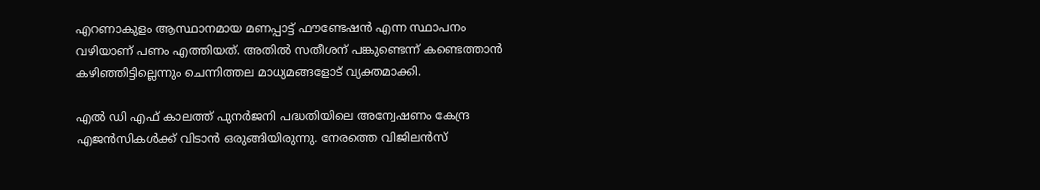എറണാകുളം ആസ്ഥാനമായ മണപ്പാട്ട് ഫൗണ്ടേഷന്‍ എന്ന സ്ഥാപനം വഴിയാണ് പണം എത്തിയത്. അതില്‍ സതീശന് പങ്കുണ്ടെന്ന് കണ്ടെത്താന്‍ കഴിഞ്ഞിട്ടില്ലെന്നും ചെന്നിത്തല മാധ്യമങ്ങളോട് വ്യക്തമാക്കി.

എല്‍ ഡി എഫ് കാലത്ത് പുനര്‍ജനി പദ്ധതിയിലെ അന്വേഷണം കേന്ദ്ര എജന്‍സികള്‍ക്ക് വിടാന്‍ ഒരുങ്ങിയിരുന്നു. നേരത്തെ വിജിലന്‍സ്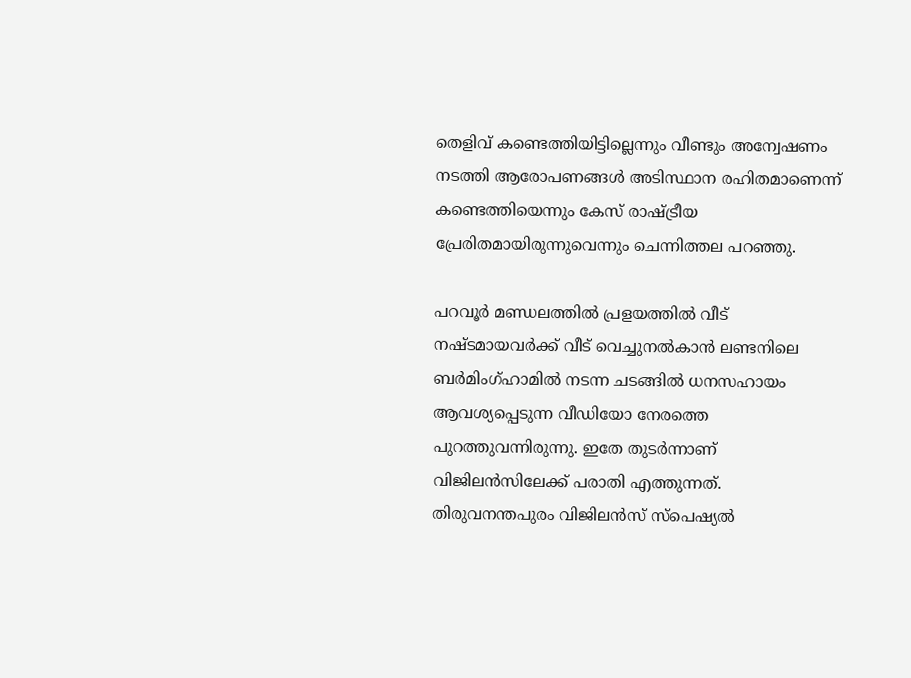തെളിവ് കണ്ടെത്തിയിട്ടില്ലെന്നും വീണ്ടും അന്വേഷണം നടത്തി ആരോപണങ്ങള്‍ അടിസ്ഥാന രഹിതമാണെന്ന് കണ്ടെത്തിയെന്നും കേസ് രാഷ്ട്രീയ പ്രേരിതമായിരുന്നുവെന്നും ചെന്നിത്തല പറഞ്ഞു.

പറവൂര്‍ മണ്ഡലത്തില്‍ പ്രളയത്തില്‍ വീട് നഷ്ടമായവര്‍ക്ക് വീട് വെച്ചുനല്‍കാന്‍ ലണ്ടനിലെ ബര്‍മിംഗ്ഹാമില്‍ നടന്ന ചടങ്ങില്‍ ധനസഹായം ആവശ്യപ്പെടുന്ന വീഡിയോ നേരത്തെ പുറത്തുവന്നിരുന്നു. ഇതേ തുടര്‍ന്നാണ് വിജിലന്‍സിലേക്ക് പരാതി എത്തുന്നത്. തിരുവനന്തപുരം വിജിലന്‍സ് സ്‌പെഷ്യല്‍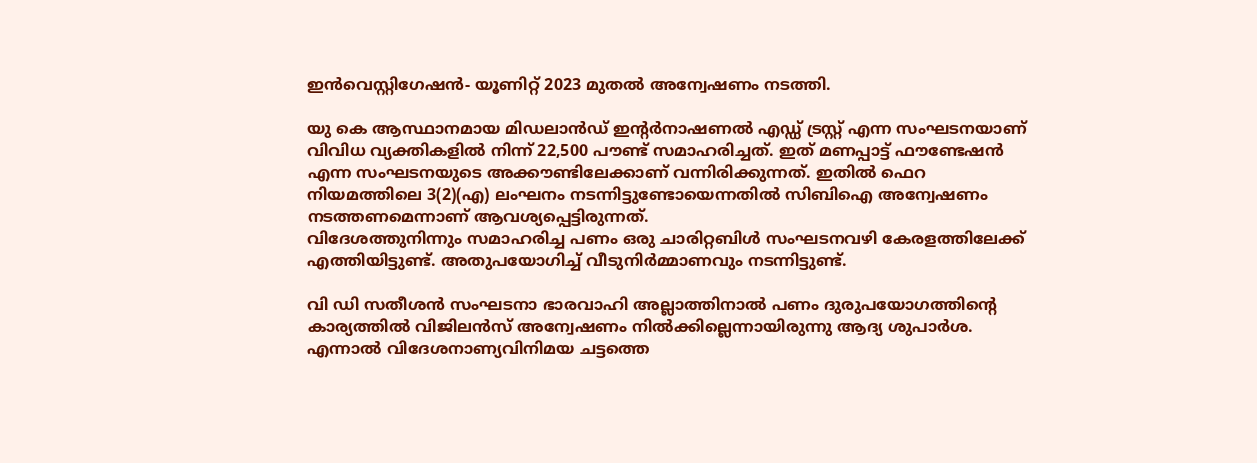ഇന്‍വെസ്റ്റിഗേഷന്‍- യൂണിറ്റ് 2023 മുതല്‍ അന്വേഷണം നടത്തി.

യു കെ ആസ്ഥാനമായ മിഡലാന്‍ഡ് ഇന്റര്‍നാഷണല്‍ എഡ്ഡ് ട്രസ്റ്റ് എന്ന സംഘടനയാണ് വിവിധ വ്യക്തികളില്‍ നിന്ന് 22,500 പൗണ്ട് സമാഹരിച്ചത്. ഇത് മണപ്പാട്ട് ഫൗണ്ടേഷന്‍ എന്ന സംഘടനയുടെ അക്കൗണ്ടിലേക്കാണ് വന്നിരിക്കുന്നത്. ഇതില്‍ ഫെറ നിയമത്തിലെ 3(2)(എ) ലംഘനം നടന്നിട്ടുണ്ടോയെന്നതില്‍ സിബിഐ അന്വേഷണം നടത്തണമെന്നാണ് ആവശ്യപ്പെട്ടിരുന്നത്.
വിദേശത്തുനിന്നും സമാഹരിച്ച പണം ഒരു ചാരിറ്റബിള്‍ സംഘടനവഴി കേരളത്തിലേക്ക് എത്തിയിട്ടുണ്ട്. അതുപയോഗിച്ച് വീടുനിര്‍മ്മാണവും നടന്നിട്ടുണ്ട്.

വി ഡി സതീശന്‍ സംഘടനാ ഭാരവാഹി അല്ലാത്തിനാല്‍ പണം ദുരുപയോഗത്തിന്റെ കാര്യത്തില്‍ വിജിലന്‍സ് അന്വേഷണം നില്‍ക്കില്ലെന്നായിരുന്നു ആദ്യ ശുപാര്‍ശ. എന്നാല്‍ വിദേശനാണ്യവിനിമയ ചട്ടത്തെ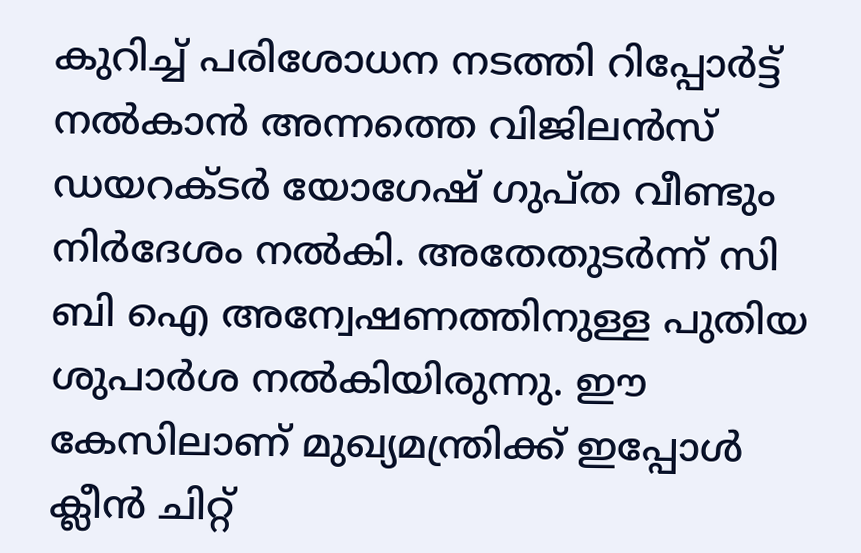കുറിച്ച് പരിശോധന നടത്തി റിപ്പോര്‍ട്ട് നല്‍കാന്‍ അന്നത്തെ വിജിലന്‍സ് ഡയറക്ടര്‍ യോഗേഷ് ഗുപ്ത വീണ്ടും നിര്‍ദേശം നല്‍കി. അതേതുടര്‍ന്ന് സി ബി ഐ അന്വേഷണത്തിനുള്ള പുതിയ ശുപാര്‍ശ നല്‍കിയിരുന്നു. ഈ കേസിലാണ് മുഖ്യമന്ത്രിക്ക് ഇപ്പോള്‍ ക്ലീന്‍ ചിറ്റ്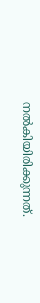നല്‍കിയിരിക്കുന്നത്.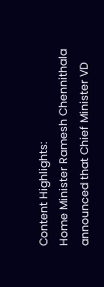Content Highlights:
Home Minister Ramesh Chennithala announced that Chief Minister VD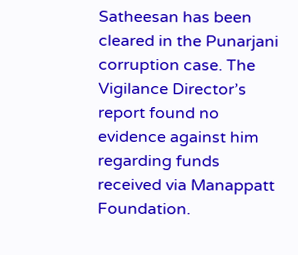Satheesan has been cleared in the Punarjani corruption case. The Vigilance Director’s report found no evidence against him regarding funds received via Manappatt Foundation.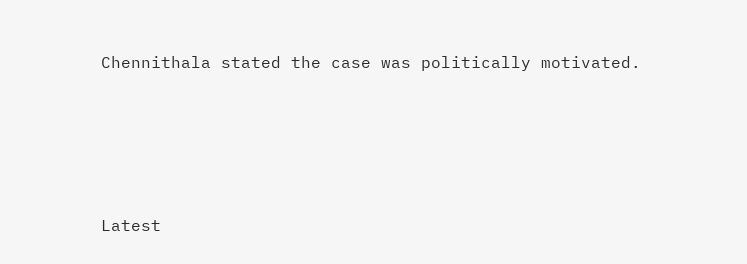Chennithala stated the case was politically motivated.





Latest